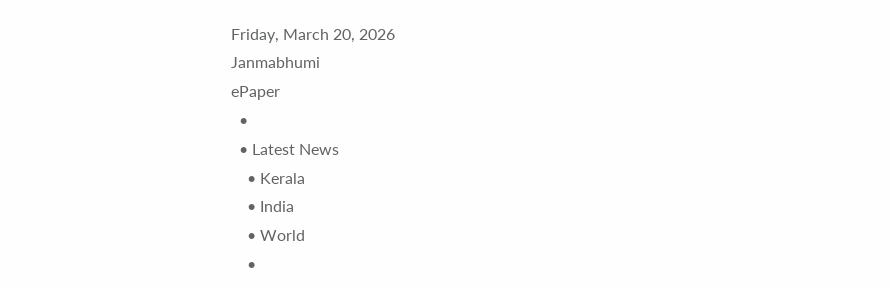Friday, March 20, 2026
Janmabhumi
ePaper
  •
  • Latest News
    • Kerala
    • India
    • World
    •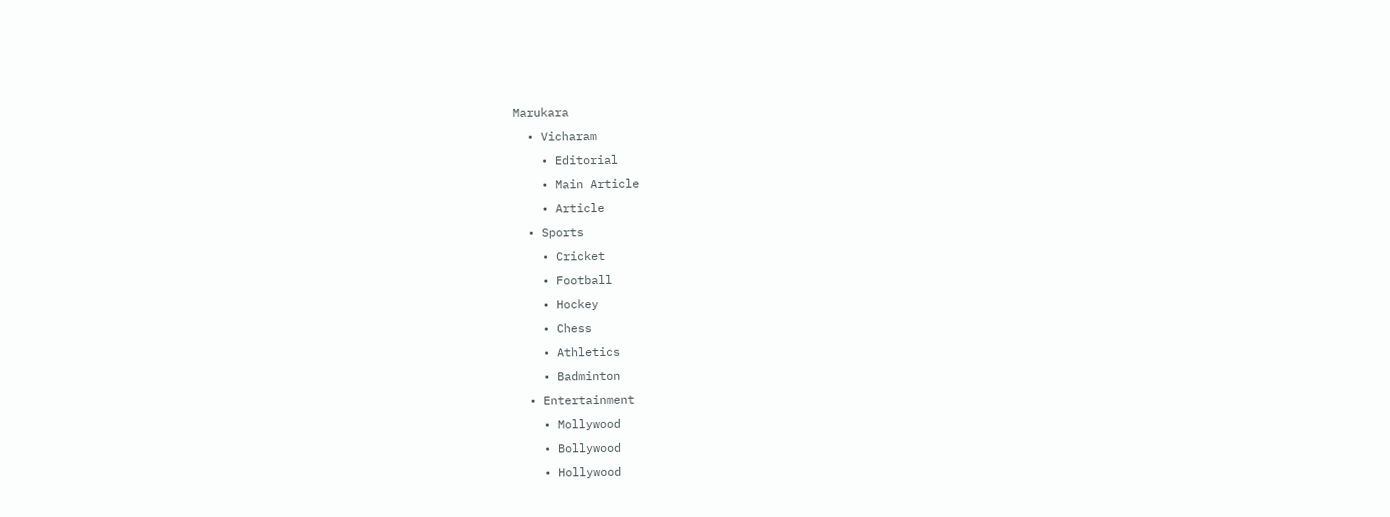Marukara
  • Vicharam
    • Editorial
    • Main Article
    • Article
  • Sports
    • Cricket
    • Football
    • Hockey
    • Chess
    • Athletics
    • Badminton
  • Entertainment
    • Mollywood
    • Bollywood
    • Hollywood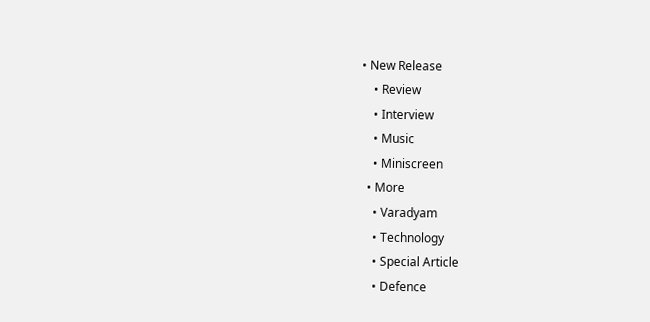• New Release
    • Review
    • Interview
    • Music
    • Miniscreen
  • More
    • Varadyam
    • Technology
    • Special Article
    • Defence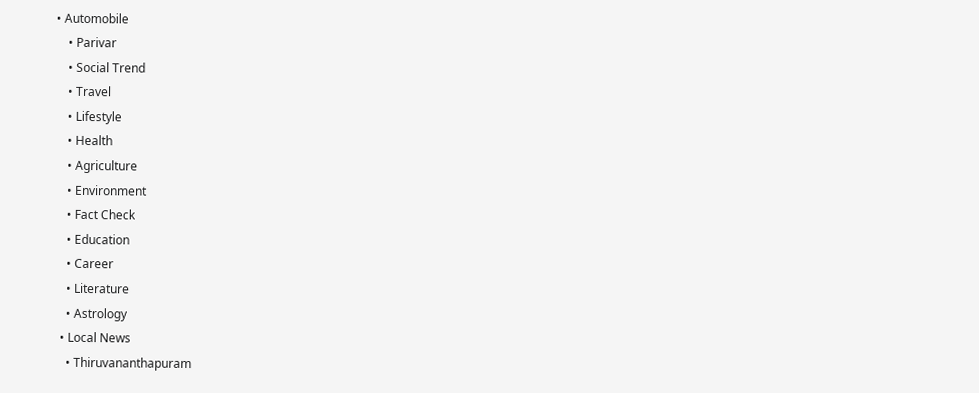• Automobile
    • Parivar
    • Social Trend
    • Travel
    • Lifestyle
    • Health
    • Agriculture
    • Environment
    • Fact Check
    • Education
    • Career
    • Literature
    • Astrology
  • Local News
    • Thiruvananthapuram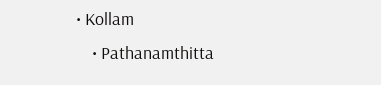• Kollam
    • Pathanamthitta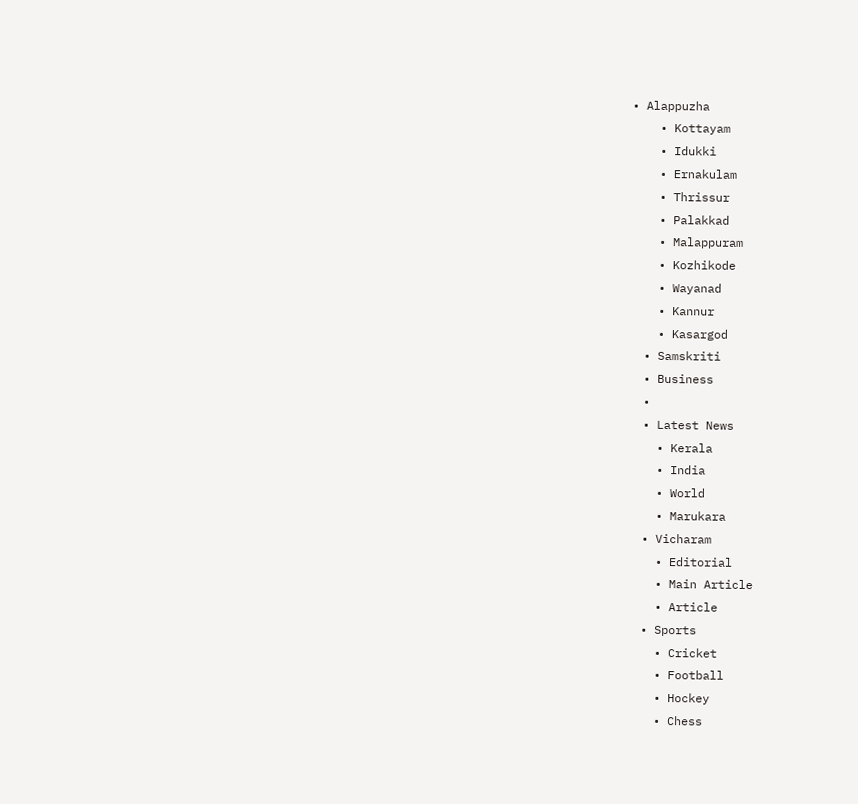• Alappuzha
    • Kottayam
    • Idukki
    • Ernakulam
    • Thrissur
    • Palakkad
    • Malappuram
    • Kozhikode
    • Wayanad
    • Kannur
    • Kasargod
  • Samskriti
  • Business
  •
  • Latest News
    • Kerala
    • India
    • World
    • Marukara
  • Vicharam
    • Editorial
    • Main Article
    • Article
  • Sports
    • Cricket
    • Football
    • Hockey
    • Chess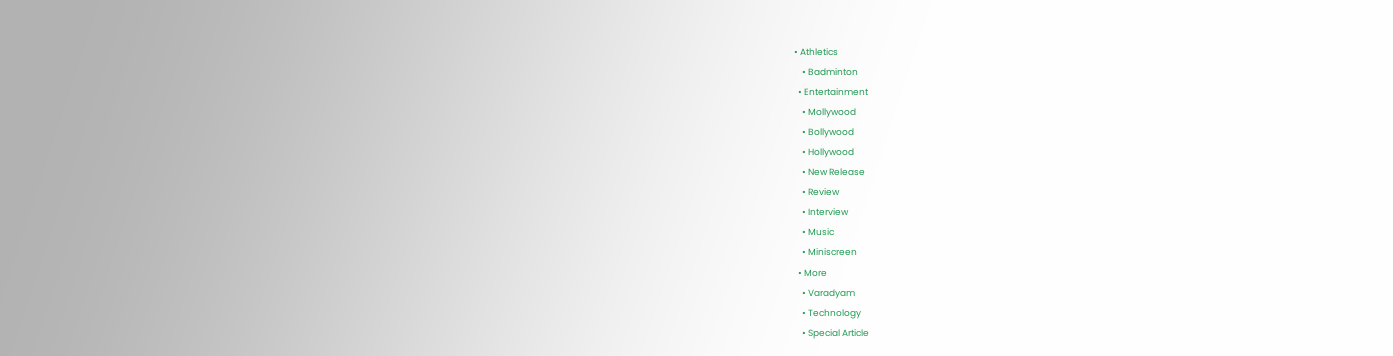• Athletics
    • Badminton
  • Entertainment
    • Mollywood
    • Bollywood
    • Hollywood
    • New Release
    • Review
    • Interview
    • Music
    • Miniscreen
  • More
    • Varadyam
    • Technology
    • Special Article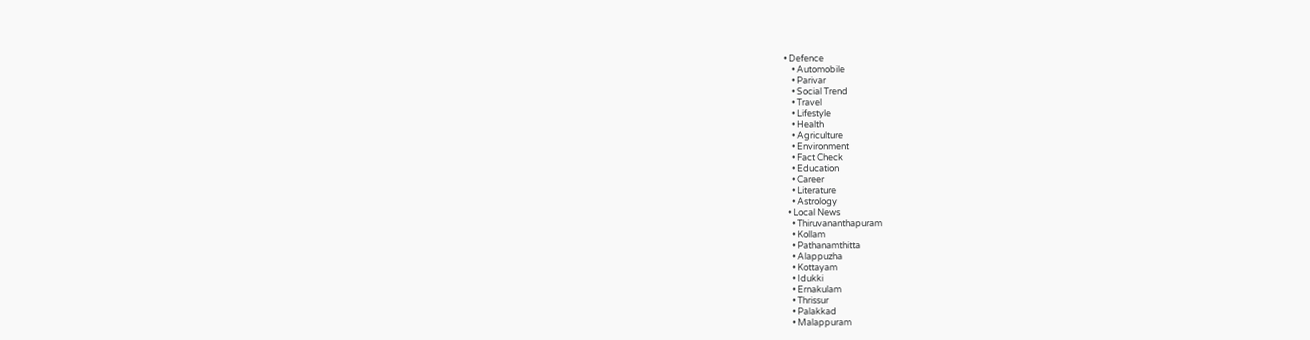• Defence
    • Automobile
    • Parivar
    • Social Trend
    • Travel
    • Lifestyle
    • Health
    • Agriculture
    • Environment
    • Fact Check
    • Education
    • Career
    • Literature
    • Astrology
  • Local News
    • Thiruvananthapuram
    • Kollam
    • Pathanamthitta
    • Alappuzha
    • Kottayam
    • Idukki
    • Ernakulam
    • Thrissur
    • Palakkad
    • Malappuram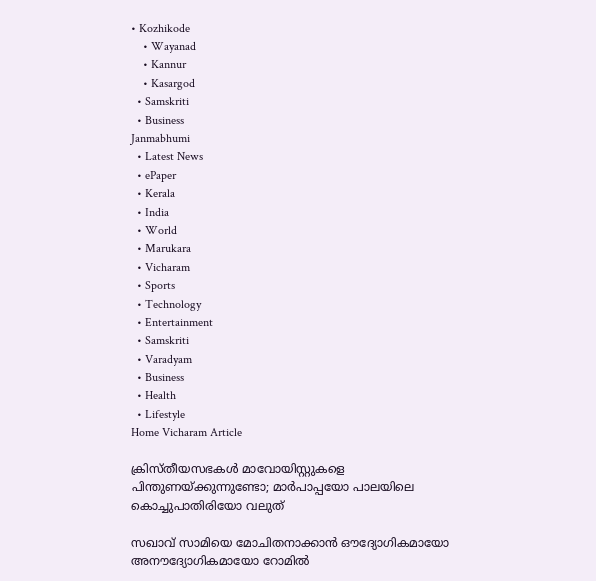• Kozhikode
    • Wayanad
    • Kannur
    • Kasargod
  • Samskriti
  • Business
Janmabhumi
  • Latest News
  • ePaper
  • Kerala
  • India
  • World
  • Marukara
  • Vicharam
  • Sports
  • Technology
  • Entertainment
  • Samskriti
  • Varadyam
  • Business
  • Health
  • Lifestyle
Home Vicharam Article

ക്രിസ്തീയസഭകള്‍ മാവോയിസ്റ്റുകളെ പിന്തുണയ്‌ക്കുന്നുണ്ടോ; മാര്‍പാപ്പയോ പാലയിലെ കൊച്ചുപാതിരിയോ വലുത്

സഖാവ് സാമിയെ മോചിതനാക്കാന്‍ ഔദ്യോഗികമായോ അനൗദ്യോഗികമായോ റോമില്‍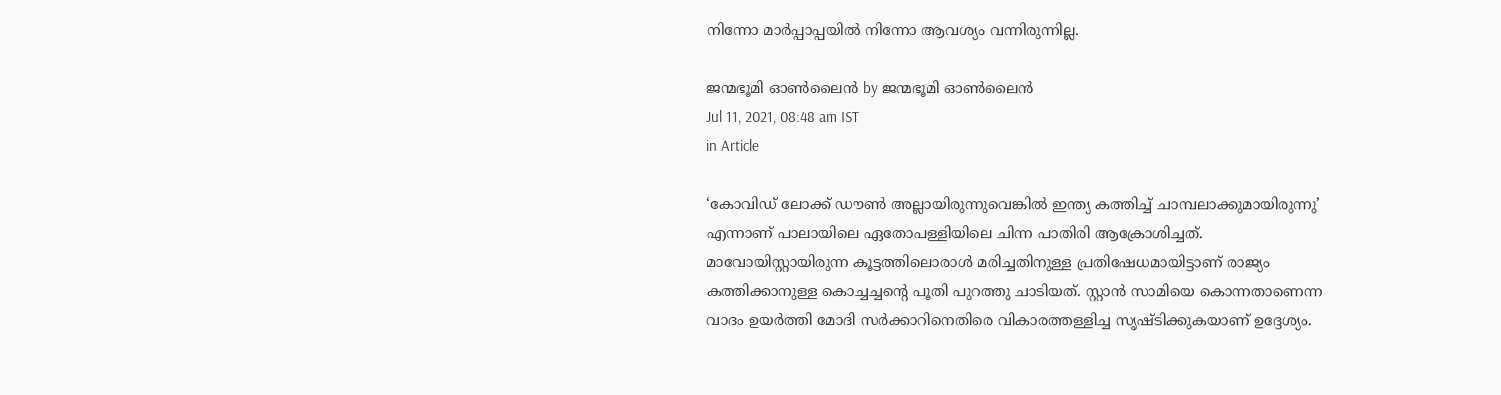നിന്നോ മാര്‍പ്പാപ്പയില്‍ നിന്നോ ആവശ്യം വന്നിരുന്നില്ല.

ജന്മഭൂമി ഓണ്‍ലൈന്‍ by ജന്മഭൂമി ഓണ്‍ലൈന്‍
Jul 11, 2021, 08:48 am IST
in Article

‘കോവിഡ് ലോക്ക് ഡൗണ്‍ അല്ലായിരുന്നുവെങ്കില്‍ ഇന്ത്യ കത്തിച്ച് ചാമ്പലാക്കുമായിരുന്നു’ എന്നാണ് പാലായിലെ ഏതോപള്ളിയിലെ ചിന്ന പാതിരി ആക്രോശിച്ചത്. മാവോയിസ്റ്റായിരുന്ന കൂട്ടത്തിലൊരാള്‍ മരിച്ചതിനുള്ള പ്രതിഷേധമായിട്ടാണ് രാജ്യം കത്തിക്കാനുള്ള കൊച്ചച്ചന്റെ പൂതി പുറത്തു ചാടിയത്. സ്റ്റാന്‍ സാമിയെ കൊന്നതാണെന്ന വാദം ഉയര്‍ത്തി മോദി സര്‍ക്കാറിനെതിരെ വികാരത്തള്ളിച്ച സൃഷ്ടിക്കുകയാണ് ഉദ്ദേശ്യം.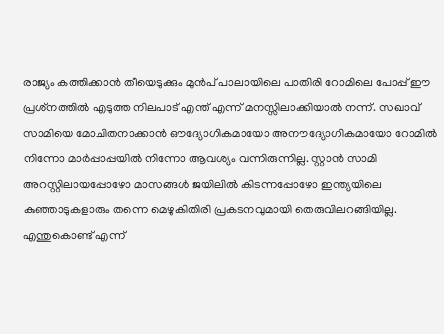രാജ്യം കത്തിക്കാന്‍ തീയെടുക്കും മുന്‍പ് പാലായിലെ പാതിരി റോമിലെ പോപ്പ് ഈ പ്രശ്‌നത്തില്‍ എടുത്ത നിലപാട് എന്ത് എന്ന് മനസ്സിലാക്കിയാല്‍ നന്ന്. സഖാവ് സാമിയെ മോചിതനാക്കാന്‍ ഔദ്യോഗികമായോ അനൗദ്യോഗികമായോ റോമില്‍ നിന്നോ മാര്‍പ്പാപ്പയില്‍ നിന്നോ ആവശ്യം വന്നിരുന്നില്ല. സ്റ്റാന്‍ സാമി അറസ്റ്റിലായപ്പോഴോ മാസങ്ങള്‍ ജയിലില്‍ കിടന്നപ്പോഴോ ഇന്ത്യയിലെ കുഞ്ഞാടുകളാരും തന്നെ മെഴുകിതിരി പ്രകടനവുമായി തെരുവിലറങ്ങിയില്ല. എന്തുകൊണ്ട് എന്ന്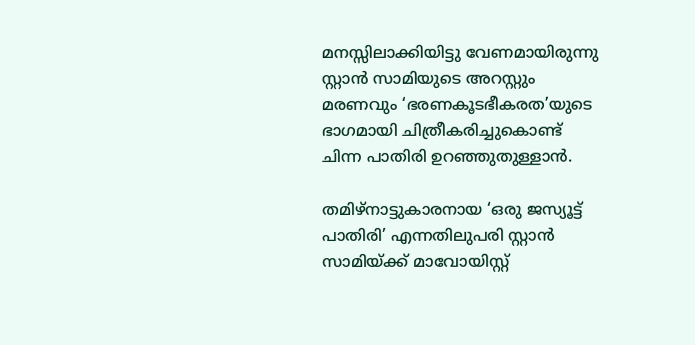മനസ്സിലാക്കിയിട്ടു വേണമായിരുന്നു സ്റ്റാന്‍ സാമിയുടെ അറസ്റ്റും മരണവും ‘ഭരണകൂടഭീകരത’യുടെ ഭാഗമായി ചിത്രീകരിച്ചുകൊണ്ട് ചിന്ന പാതിരി ഉറഞ്ഞുതുള്ളാന്‍.

തമിഴ്‌നാട്ടുകാരനായ ‘ഒരു ജസ്യൂട്ട് പാതിരി’ എന്നതിലുപരി സ്റ്റാന്‍ സാമിയ്‌ക്ക് മാവോയിസ്റ്റ്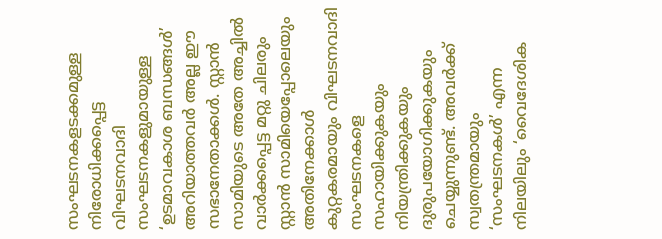സംഘടനകളടക്കമുള്ള നിരോധിക്കപ്പെട്ട വിഘടനവാദി സംഘടനകളുമായുള്ള ‘ഉടമാവകാശ ബന്ധങ്ങള്‍’ അറിയാത്തവര്‍ അല്ല ഈ സഭാനേതാക്കള്‍. സ്റ്റാന്‍ സാമിയുടെ അതേ അച്ചില്‍ വാര്‍ക്കപ്പെട്ട മറ്റു ചിലരും സ്റ്റാന്‍ സാമിയെപ്പോലെയും അതിനേക്കാള്‍ കുറ്റകരമായും വിഘടനവാദി സംഘടനകളെ സഹായിക്കുകയും നിയന്ത്രിക്കുകയും ദുരുപയോഗിക്കുകയും ചെയ്യുന്നുണ്ട്. അവര്‍ക്ക് സ്വതന്ത്രമായും ‘സംഘടനകള്‍’ എന്ന നിലയിലും ‘വൈദേശിക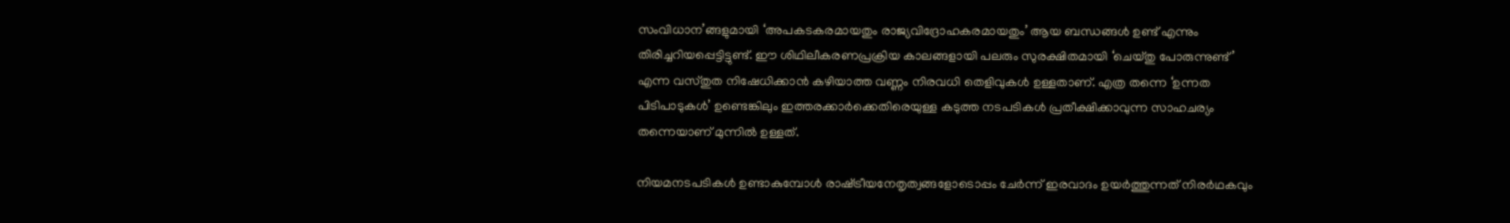സംവിധാന’ങ്ങളുമായി ‘അപകടകരമായതും രാജ്യവിദ്രോഹകരമായതും’ ആയ ബന്ധങ്ങള്‍ ഉണ്ട് എന്നും തിരിച്ചറിയപ്പെട്ടിട്ടുണ്ട്. ഈ ശിഥിലീകരണപ്രക്രിയ കാലങ്ങളായി പലരും സുരക്ഷിതമായി ‘ചെയ്തു പോരുന്നുണ്ട്’ എന്ന വസ്തുത നിഷേധിക്കാന്‍ കഴിയാത്ത വണ്ണം നിരവധി തെളിവുകള്‍ ഉള്ളതാണ്. എത്ര തന്നെ ‘ഉന്നത പിടിപാടുകള്‍’ ഉണ്ടെങ്കിലും ഇത്തരക്കാര്‍ക്കെതിരെയുള്ള കടുത്ത നടപടികള്‍ പ്രതീക്ഷിക്കാവുന്ന സാഹചര്യം തന്നെയാണ് മുന്നില്‍ ഉള്ളത്.

നിയമനടപടികള്‍ ഉണ്ടാകുമ്പോള്‍ രാഷ്‌ട്രീയനേതൃത്വങ്ങളോടൊപ്പം ചേര്‍ന്ന് ഇരവാദം ഉയര്‍ത്തുന്നത് നിരര്‍ഥകവും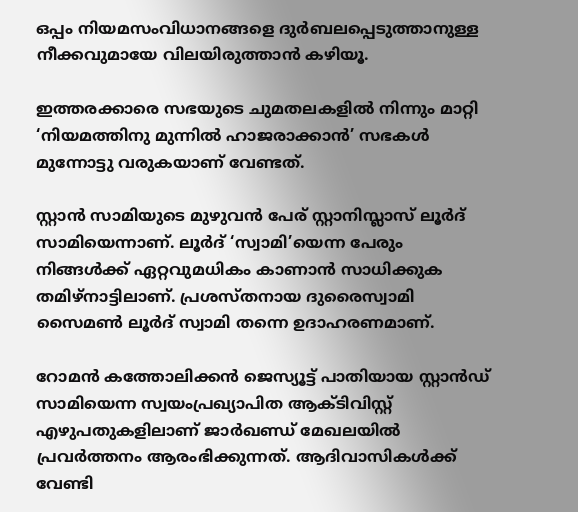ഒപ്പം നിയമസംവിധാനങ്ങളെ ദുര്‍ബലപ്പെടുത്താനുള്ള നീക്കവുമായേ വിലയിരുത്താന്‍ കഴിയൂ.

ഇത്തരക്കാരെ സഭയുടെ ചുമതലകളില്‍ നിന്നും മാറ്റി ‘നിയമത്തിനു മുന്നില്‍ ഹാജരാക്കാന്‍’ സഭകള്‍ മുന്നോട്ടു വരുകയാണ് വേണ്ടത്.

സ്റ്റാന്‍ സാമിയുടെ മുഴുവന്‍ പേര് സ്റ്റാനിസ്ലാസ് ലൂര്‍ദ് സാമിയെന്നാണ്. ലൂര്‍ദ് ‘സ്വാമി’യെന്ന പേരും നിങ്ങള്‍ക്ക് ഏറ്റവുമധികം കാണാന്‍ സാധിക്കുക തമിഴ്‌നാട്ടിലാണ്. പ്രശസ്തനായ ദുരൈസ്വാമി സൈമണ്‍ ലൂര്‍ദ് സ്വാമി തന്നെ ഉദാഹരണമാണ്.

റോമന്‍ കത്തോലിക്കന്‍ ജെസ്യൂട്ട് പാതിയായ സ്റ്റാന്‍ഡ് സാമിയെന്ന സ്വയംപ്രഖ്യാപിത ആക്ടിവിസ്റ്റ് എഴുപതുകളിലാണ് ജാര്‍ഖണ്ഡ് മേഖലയില്‍ പ്രവര്‍ത്തനം ആരംഭിക്കുന്നത്. ആദിവാസികള്‍ക്ക് വേണ്ടി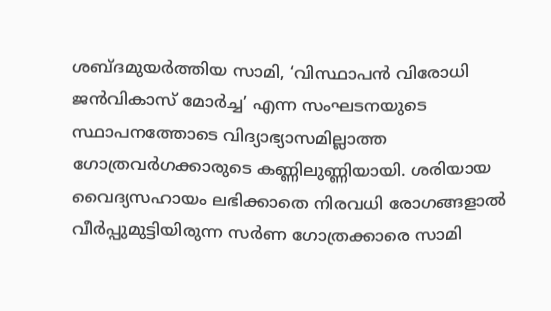ശബ്ദമുയര്‍ത്തിയ സാമി, ‘വിസ്ഥാപന്‍ വിരോധി ജന്‍വികാസ് മോര്‍ച്ച’ എന്ന സംഘടനയുടെ സ്ഥാപനത്തോടെ വിദ്യാഭ്യാസമില്ലാത്ത ഗോത്രവര്‍ഗക്കാരുടെ കണ്ണിലുണ്ണിയായി. ശരിയായ വൈദ്യസഹായം ലഭിക്കാതെ നിരവധി രോഗങ്ങളാല്‍ വീര്‍പ്പുമുട്ടിയിരുന്ന സര്‍ണ ഗോത്രക്കാരെ സാമി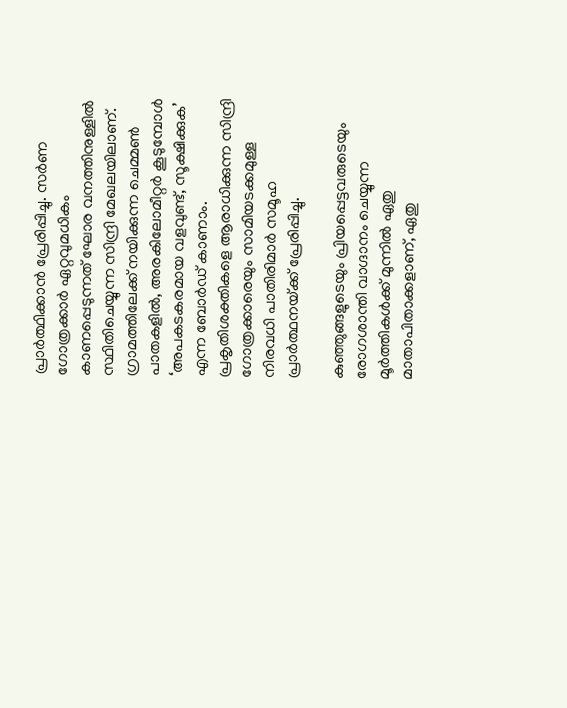പ്രാര്‍ത്ഥിക്കാന്‍ പ്രേരിപ്പിച്ചു. സര്‍ണ ഗോത്രക്കാര്‍ ഏറ്റവുമധികം കാണപ്പെടുന്നത് ഘോര വനത്തിനുള്ളില്‍ സ്ഥിതിചെയ്യുന്ന സിന്ദ്രി മേഖലയിലാണ്. ഗ്രാമത്തിലേക്ക് നയിക്കുന്ന ചെമ്മണ്‍ പാതകളില്‍, അരകിലോമീറ്റര്‍ കൂടുമ്പോള്‍ ‘അപകടകരമായ വളവുണ്ട്, സൂക്ഷിക്കുക’ എന്ന ബോര്‍ഡ് കാണാം. പ്രകൃതിശക്തികളെ ആരാധിക്കുന്ന സിന്ദ്രി ഗോത്രക്കാരെയും സാമിയടക്കമുള്ള നിരവധി പാതിരിമാര്‍ സമൂഹ പ്രാര്‍ത്ഥനയ്‌ക്ക് പ്രേരിപ്പിച്ചു.

കുഞ്ഞുങ്ങളുടെയും പ്രിയപ്പെട്ടവരുടെയും രോഗശാന്തി വാഗ്ദാനം ചെയ്യുന്ന മൂര്‍ത്തികള്‍ക്ക് മുന്നില്‍ ഏതു മാതാപിതാക്കളാണ്, ഏതു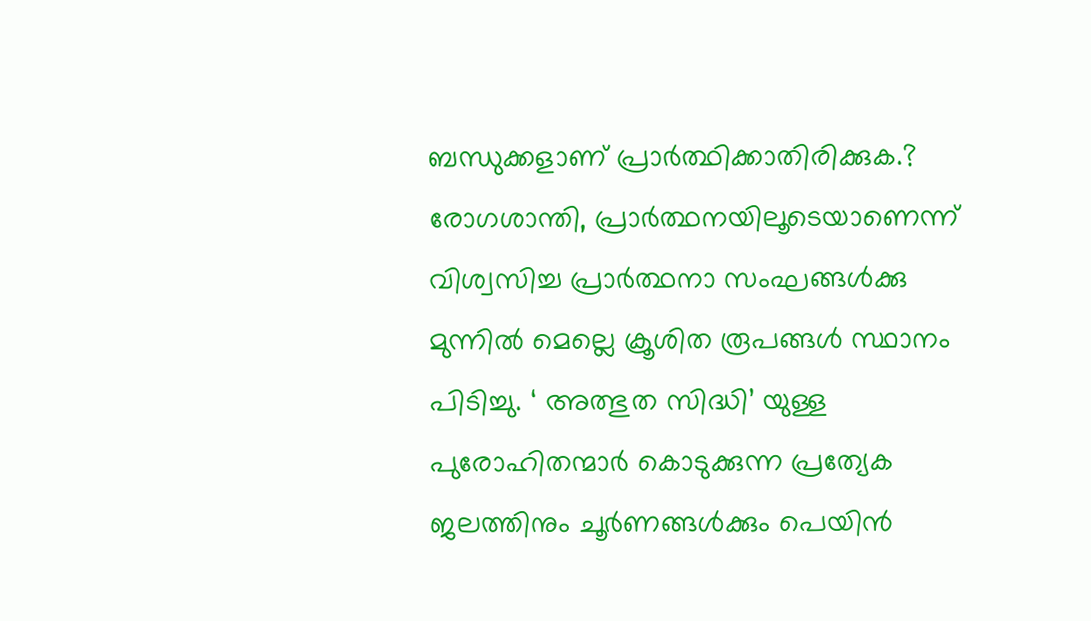ബന്ധുക്കളാണ് പ്രാര്‍ത്ഥിക്കാതിരിക്കുക.? രോഗശാന്തി, പ്രാര്‍ത്ഥനയിലൂടെയാണെന്ന് വിശ്വസിച്ച പ്രാര്‍ത്ഥനാ സംഘങ്ങള്‍ക്കു മുന്നില്‍ മെല്ലെ ക്രൂശിത രൂപങ്ങള്‍ സ്ഥാനം പിടിച്ചു. ‘ അത്ഭുത സിദ്ധി’ യുള്ള പുരോഹിതന്മാര്‍ കൊടുക്കുന്ന പ്രത്യേക ജലത്തിനും ചൂര്‍ണങ്ങള്‍ക്കും പെയിന്‍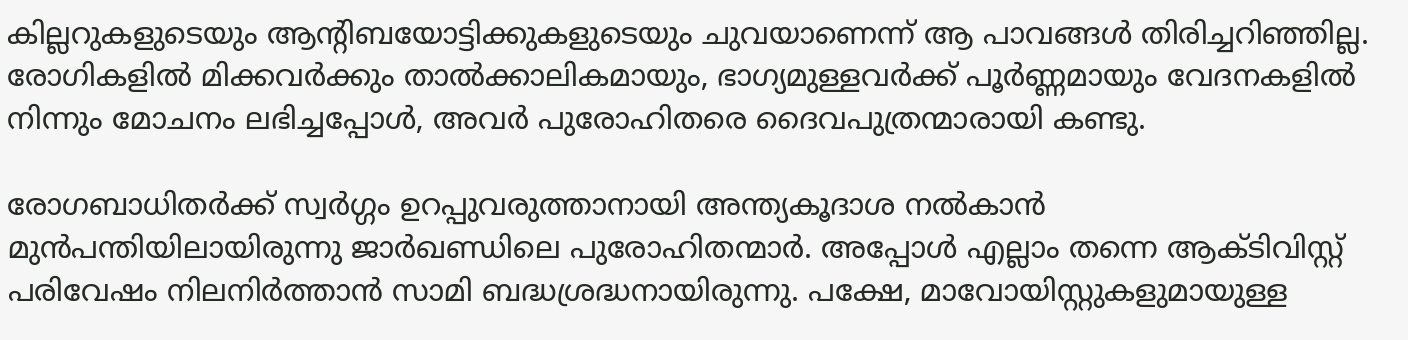കില്ലറുകളുടെയും ആന്റിബയോട്ടിക്കുകളുടെയും ചുവയാണെന്ന് ആ പാവങ്ങള്‍ തിരിച്ചറിഞ്ഞില്ല. രോഗികളില്‍ മിക്കവര്‍ക്കും താല്‍ക്കാലികമായും, ഭാഗ്യമുള്ളവര്‍ക്ക് പൂര്‍ണ്ണമായും വേദനകളില്‍ നിന്നും മോചനം ലഭിച്ചപ്പോള്‍, അവര്‍ പുരോഹിതരെ ദൈവപുത്രന്മാരായി കണ്ടു.

രോഗബാധിതര്‍ക്ക് സ്വര്‍ഗ്ഗം ഉറപ്പുവരുത്താനായി അന്ത്യകൂദാശ നല്‍കാന്‍ മുന്‍പന്തിയിലായിരുന്നു ജാര്‍ഖണ്ഡിലെ പുരോഹിതന്മാര്‍. അപ്പോള്‍ എല്ലാം തന്നെ ആക്ടിവിസ്റ്റ് പരിവേഷം നിലനിര്‍ത്താന്‍ സാമി ബദ്ധശ്രദ്ധനായിരുന്നു. പക്ഷേ, മാവോയിസ്റ്റുകളുമായുള്ള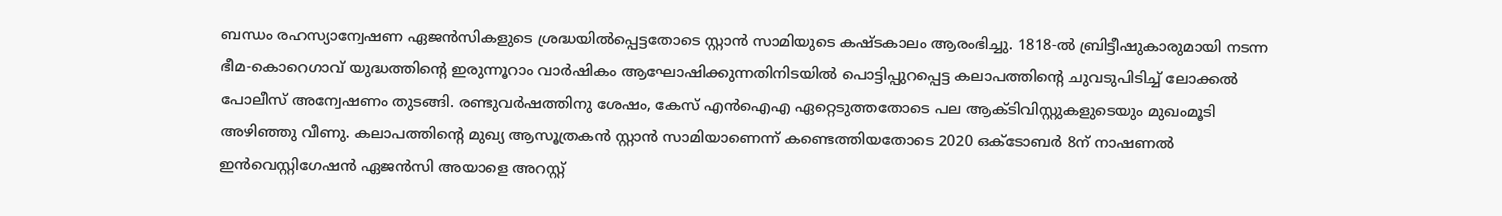ബന്ധം രഹസ്യാന്വേഷണ ഏജന്‍സികളുടെ ശ്രദ്ധയില്‍പ്പെട്ടതോടെ സ്റ്റാന്‍ സാമിയുടെ കഷ്ടകാലം ആരംഭിച്ചു. 1818-ല്‍ ബ്രിട്ടീഷുകാരുമായി നടന്ന ഭീമ-കൊറെഗാവ് യുദ്ധത്തിന്റെ ഇരുന്നൂറാം വാര്‍ഷികം ആഘോഷിക്കുന്നതിനിടയില്‍ പൊട്ടിപ്പുറപ്പെട്ട കലാപത്തിന്റെ ചുവടുപിടിച്ച് ലോക്കല്‍ പോലീസ് അന്വേഷണം തുടങ്ങി. രണ്ടുവര്‍ഷത്തിനു ശേഷം, കേസ് എന്‍ഐഎ ഏറ്റെടുത്തതോടെ പല ആക്ടിവിസ്റ്റുകളുടെയും മുഖംമൂടി അഴിഞ്ഞു വീണു. കലാപത്തിന്റെ മുഖ്യ ആസൂത്രകന്‍ സ്റ്റാന്‍ സാമിയാണെന്ന് കണ്ടെത്തിയതോടെ 2020 ഒക്ടോബര്‍ 8ന് നാഷണല്‍ ഇന്‍വെസ്റ്റിഗേഷന്‍ ഏജന്‍സി അയാളെ അറസ്റ്റ്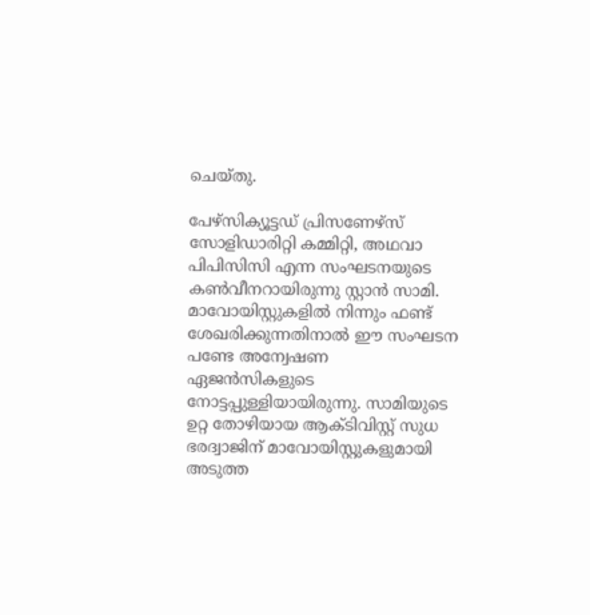ചെയ്തു.

പേഴ്‌സിക്യൂട്ടഡ് പ്രിസണേഴ്‌സ് സോളിഡാരിറ്റി കമ്മിറ്റി, അഥവാ പിപിസിസി എന്ന സംഘടനയുടെ കണ്‍വീനറായിരുന്നു സ്റ്റാന്‍ സാമി. മാവോയിസ്റ്റുകളില്‍ നിന്നും ഫണ്ട് ശേഖരിക്കുന്നതിനാല്‍ ഈ സംഘടന പണ്ടേ അന്വേഷണ ഏജന്‍സികളുടെ നോട്ടപ്പുള്ളിയായിരുന്നു. സാമിയുടെ ഉറ്റ തോഴിയായ ആക്ടിവിസ്റ്റ് സുധ ഭരദ്വാജിന് മാവോയിസ്റ്റുകളുമായി അടുത്ത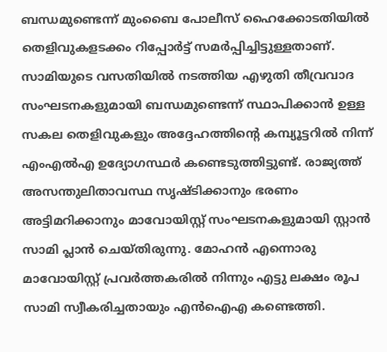ബന്ധമുണ്ടെന്ന് മുംബൈ പോലീസ് ഹൈക്കോടതിയില്‍ തെളിവുകളടക്കം റിപ്പോര്‍ട്ട് സമര്‍പ്പിച്ചിട്ടുള്ളതാണ്. സാമിയുടെ വസതിയില്‍ നടത്തിയ എഴുതി തീവ്രവാദ സംഘടനകളുമായി ബന്ധമുണ്ടെന്ന് സ്ഥാപിക്കാന്‍ ഉള്ള സകല തെളിവുകളും അദ്ദേഹത്തിന്റെ കമ്പ്യൂട്ടറില്‍ നിന്ന് എംഎല്‍എ ഉദ്യോഗസ്ഥര്‍ കണ്ടെടുത്തിട്ടുണ്ട്. രാജ്യത്ത് അസന്തുലിതാവസ്ഥ സൃഷ്ടിക്കാനും ഭരണം അട്ടിമറിക്കാനും മാവോയിസ്റ്റ് സംഘടനകളുമായി സ്റ്റാന്‍ സാമി പ്ലാന്‍ ചെയ്തിരുന്നു. മോഹന്‍ എന്നൊരു മാവോയിസ്റ്റ് പ്രവര്‍ത്തകരില്‍ നിന്നും എട്ടു ലക്ഷം രൂപ സാമി സ്വീകരിച്ചതായും എന്‍ഐഎ കണ്ടെത്തി.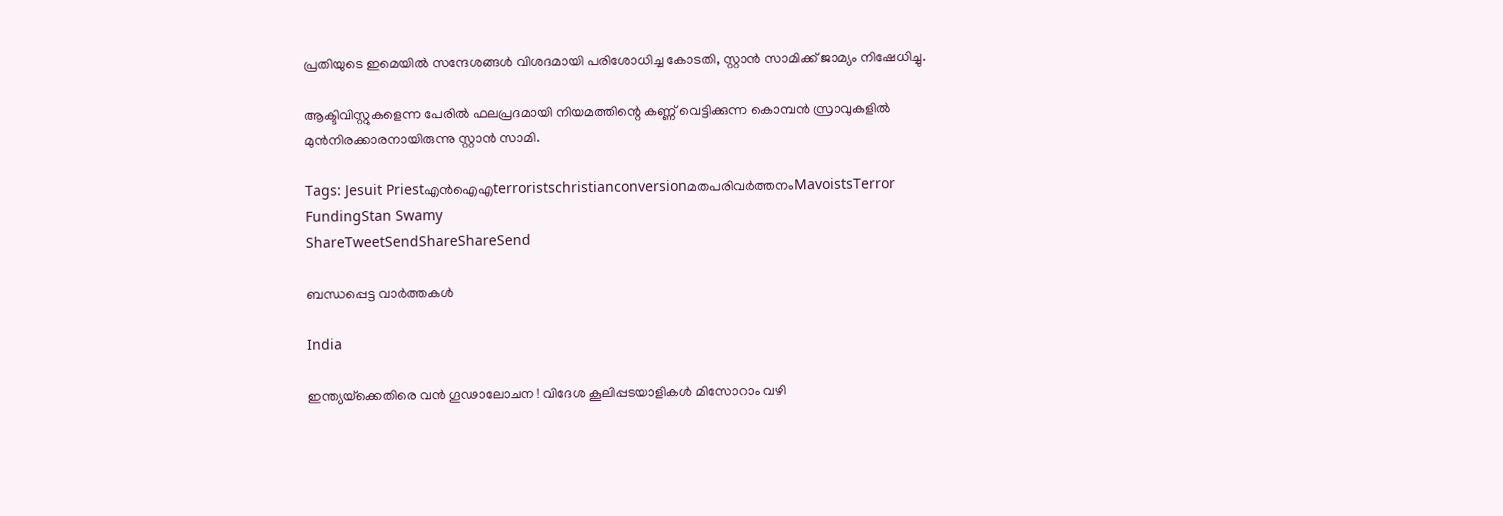പ്രതിയുടെ ഇമെയില്‍ സന്ദേശങ്ങള്‍ വിശദമായി പരിശോധിച്ച കോടതി, സ്റ്റാന്‍ സാമിക്ക് ജാമ്യം നിഷേധിച്ചു.

ആക്ടിവിസ്റ്റുകളെന്ന പേരില്‍ ഫലപ്രദമായി നിയമത്തിന്റെ കണ്ണ് വെട്ടിക്കുന്ന കൊമ്പന്‍ സ്രാവുകളില്‍ മുന്‍നിരക്കാരനായിരുന്നു സ്റ്റാന്‍ സാമി.

Tags: Jesuit Priestഎൻ‌ഐ‌എterroristschristianconversionമതപരിവര്‍ത്തനംMavoistsTerror FundingStan Swamy
ShareTweetSendShareShareSend

ബന്ധപ്പെട്ട വാര്‍ത്തകള്‍

India

ഇന്ത്യയ്‌ക്കെതിരെ വൻ ഗൂഢാലോചന ! വിദേശ കൂലിപ്പടയാളികൾ മിസോറാം വഴി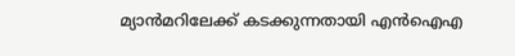മ്യാൻമറിലേക്ക് കടക്കുന്നതായി എൻഐഎ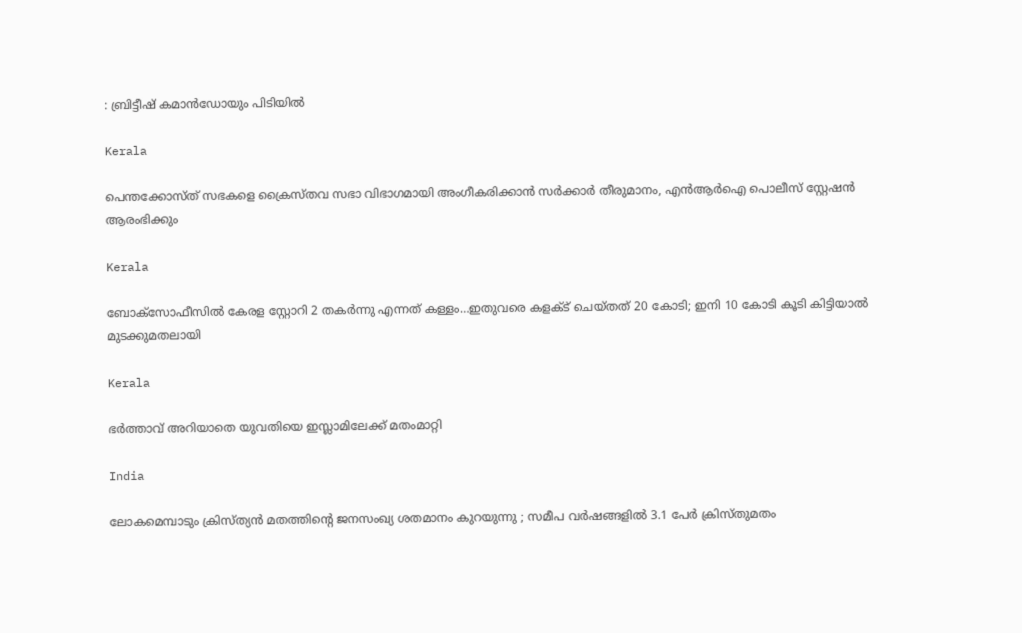: ബ്രിട്ടീഷ് കമാൻഡോയും പിടിയിൽ

Kerala

പെന്തക്കോസ്ത് സഭകളെ ക്രൈസ്തവ സഭാ വിഭാഗമായി അംഗീകരിക്കാന്‍ സര്‍ക്കാര്‍ തീരുമാനം, എന്‍ആര്‍ഐ പൊലീസ് സ്റ്റേഷന്‍ ആരംഭിക്കും

Kerala

ബോക്സോഫീസില്‍ കേരള സ്റ്റോറി 2 തകര്‍ന്നു എന്നത് കള്ളം…ഇതുവരെ കളക്ട് ചെയ്തത് 20 കോടി; ഇനി 10 കോടി കൂടി കിട്ടിയാല്‍ മുടക്കുമതലായി

Kerala

ഭര്‍ത്താവ് അറിയാതെ യുവതിയെ ഇസ്ലാമിലേക്ക് മതംമാറ്റി

India

ലോകമെമ്പാടും ക്രിസ്ത്യൻ മതത്തിന്റെ ജനസംഖ്യ ശതമാനം കുറയുന്നു ; സമീപ വർഷങ്ങളിൽ 3.1 പേർ ക്രിസ്തുമതം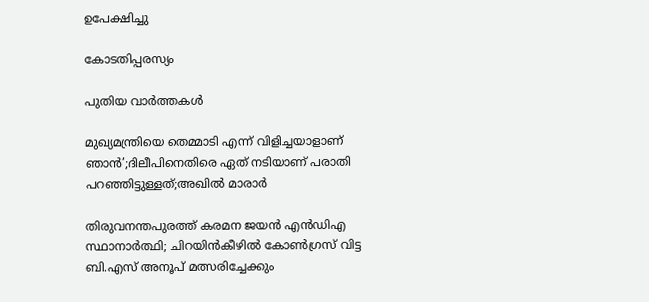ഉപേക്ഷിച്ചു

കോടതിപ്പരസ്യം

പുതിയ വാര്‍ത്തകള്‍

മുഖ്യമന്ത്രിയെ തെമ്മാടി എന്ന് വിളിച്ചയാളാണ് ഞാൻ’;ദിലീപിനെതിരെ ഏത് നടിയാണ് പരാതി പറഞ്ഞിട്ടുള്ളത്;അഖിൽ മാരാർ

തിരുവനന്തപുരത്ത് കരമന ജയൻ എൻഡിഎ സ്ഥാനാർത്ഥി; ചിറയിൻകീഴിൽ കോൺഗ്രസ് വിട്ട ബി.എസ് അനൂപ് മത്സരിച്ചേക്കും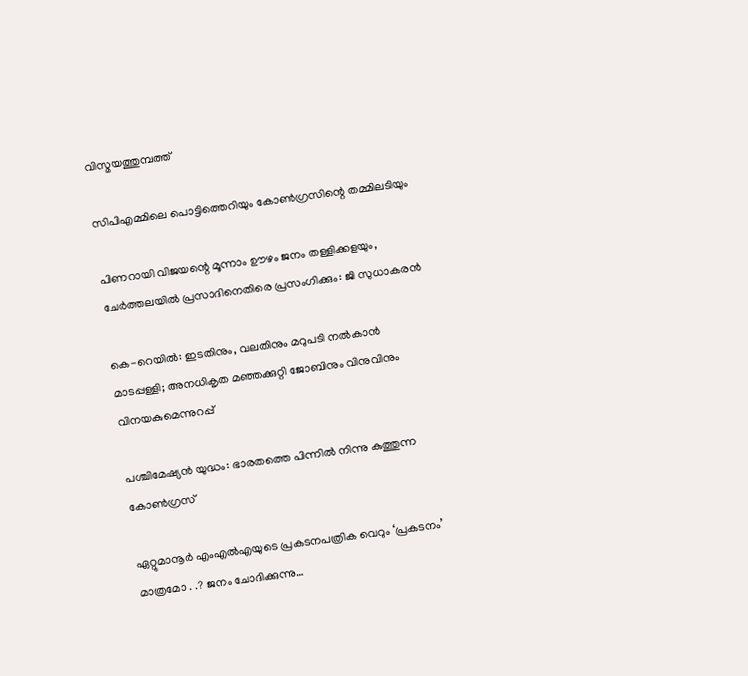വിസ്മയത്തുമ്പത്ത്

സിപിഎമ്മിലെ പൊട്ടിത്തെറിയും കോണ്‍ഗ്രസിന്റെ തമ്മിലടിയും

പിണറായി വിജയന്റെ മൂന്നാം ഊഴം ജനം തള്ളിക്കളയും, ചേർത്തലയിൽ പ്രസാദിനെതിരെ പ്രസംഗിക്കും: ജി സുധാകരൻ

കെ-റെയില്‍: ഇടതിനും, വലതിനും മറുപടി നല്‍കാന്‍ മാടപ്പള്ളി; അനധികൃത മഞ്ഞക്കുറ്റി ജോബിനും വിനുവിനും വിനയകുമെന്നുറപ്പ്

പശ്ചിമേഷ്യന്‍ യുദ്ധം: ഭാരതത്തെ പിന്നില്‍ നിന്നു കുത്തുന്ന കോണ്‍ഗ്രസ്

ഏറ്റുമാനൂര്‍ എംഎല്‍എയുടെ പ്രകടനപത്രിക വെറും ‘പ്രകടനം’ മാത്രമോ . .? ജനം ചോദിക്കുന്നു…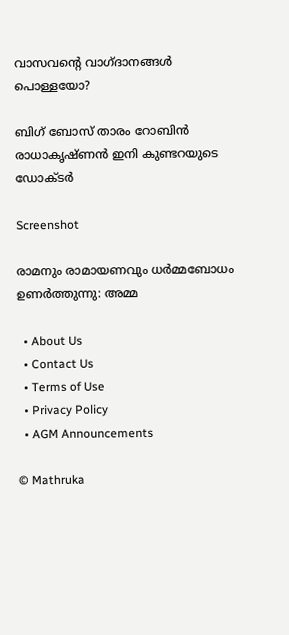വാസവന്റെ വാഗ്ദാനങ്ങള്‍ പൊള്ളയോ?

ബിഗ് ബോസ് താരം റോബിന്‍ രാധാകൃഷ്ണൻ ഇനി കുണ്ടറയുടെ ഡോക്ടര്‍

Screenshot

രാമനും രാമായണവും ധർമ്മബോധം ഉണർത്തുന്നു: അമ്മ

  • About Us
  • Contact Us
  • Terms of Use
  • Privacy Policy
  • AGM Announcements

© Mathruka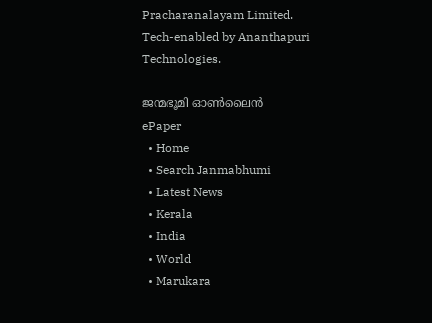Pracharanalayam Limited.
Tech-enabled by Ananthapuri Technologies.

ജന്മഭൂമി ഓണ്‍ലൈന്‍
ePaper
  • Home
  • Search Janmabhumi
  • Latest News
  • Kerala
  • India
  • World
  • Marukara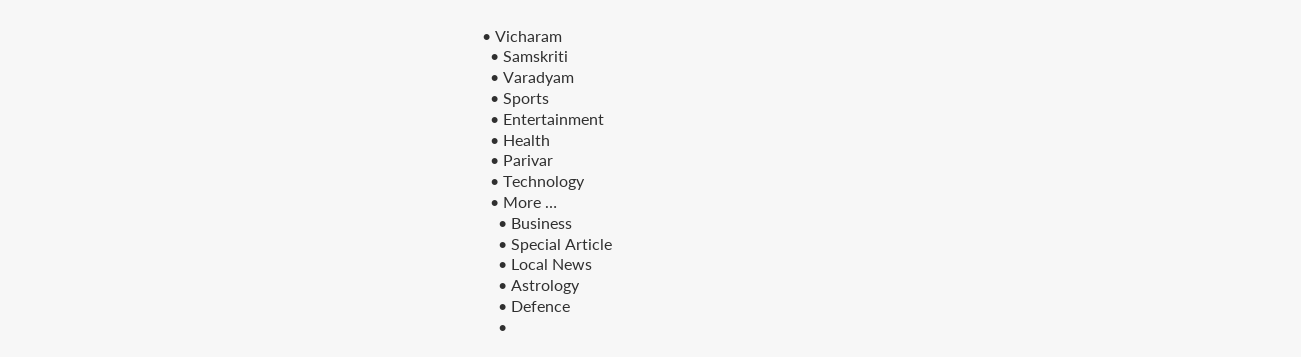• Vicharam
  • Samskriti
  • Varadyam
  • Sports
  • Entertainment
  • Health
  • Parivar
  • Technology
  • More …
    • Business
    • Special Article
    • Local News
    • Astrology
    • Defence
    •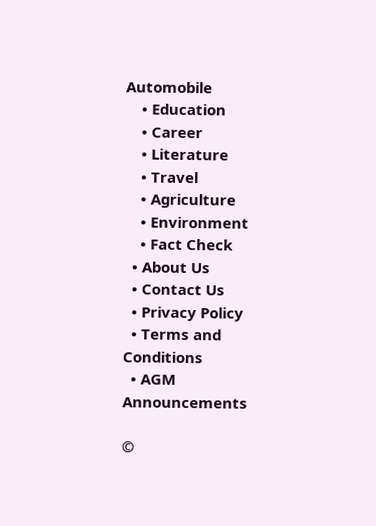Automobile
    • Education
    • Career
    • Literature
    • Travel
    • Agriculture
    • Environment
    • Fact Check
  • About Us
  • Contact Us
  • Privacy Policy
  • Terms and Conditions
  • AGM Announcements

©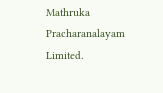Mathruka Pracharanalayam Limited.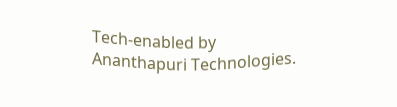Tech-enabled by Ananthapuri Technologies.